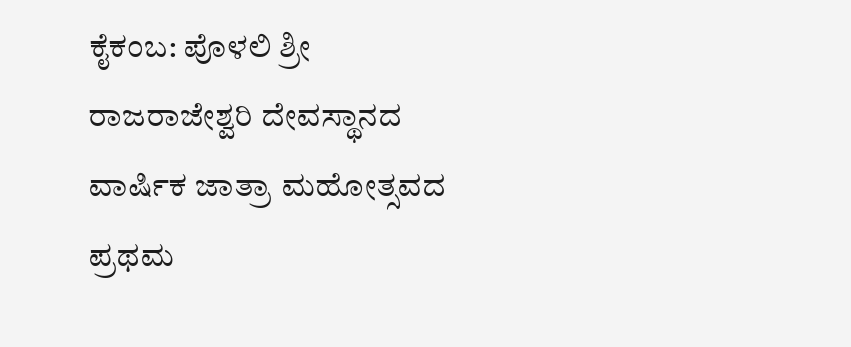ಕೈಕಂಬ: ಪೊಳಲಿ ಶ್ರೀ ರಾಜರಾಜೇಶ್ವರಿ ದೇವಸ್ಥಾನದ ವಾರ್ಷಿಕ ಜಾತ್ರಾ ಮಹೋತ್ಸವದ ಪ್ರಥಮ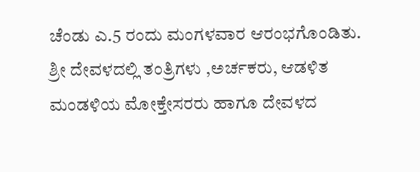ಚೆಂಡು ಎ.5 ರಂದು ಮಂಗಳವಾರ ಆರಂಭಗೊಂಡಿತು. ಶ್ರೀ ದೇವಳದಲ್ಲಿ ತಂತ್ರಿಗಳು ,ಅರ್ಚಕರು, ಆಡಳಿತ ಮಂಡಳಿಯ ಮೋಕ್ತೇಸರರು ಹಾಗೂ ದೇವಳದ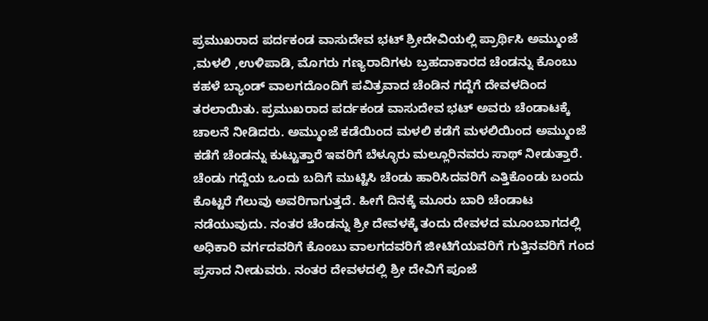ಪ್ರಮುಖರಾದ ಪರ್ದಕಂಡ ವಾಸುದೇವ ಭಟ್ ಶ್ರೀದೇವಿಯಲ್ಲಿ ಪ್ರಾರ್ಥಿಸಿ ಅಮ್ಮುಂಜೆ ,ಮಳಲಿ ,ಉಳಿಪಾಡಿ, ಮೊಗರು ಗಣ್ಯರಾದಿಗಳು ಬ್ರಹದಾಕಾರದ ಚೆಂಡನ್ನು ಕೊಂಬು ಕಹಳೆ ಬ್ಯಾಂಡ್ ವಾಲಗದೊಂದಿಗೆ ಪವಿತ್ರವಾದ ಚೆಂಡಿನ ಗದ್ದೆಗೆ ದೇವಳದಿಂದ ತರಲಾಯಿತು. ಪ್ರಮುಖರಾದ ಪರ್ದಕಂಡ ವಾಸುದೇವ ಭಟ್ ಅವರು ಚೆಂಡಾಟಕ್ಕೆ ಚಾಲನೆ ನೀಡಿದರು. ಅಮ್ಮುಂಜೆ ಕಡೆಯಿಂದ ಮಳಲಿ ಕಡೆಗೆ ಮಳಲಿಯಿಂದ ಅಮ್ಮುಂಜೆ ಕಡೆಗೆ ಚೆಂಡನ್ನು ಕುಟ್ಟುತ್ತಾರೆ ಇವರಿಗೆ ಬೆಳ್ಳೂರು ಮಲ್ಲೂರಿನವರು ಸಾಥ್ ನೀಡುತ್ತಾರೆ.
ಚೆಂಡು ಗದ್ದೆಯ ಒಂದು ಬದಿಗೆ ಮುಟ್ಟಿಸಿ ಚೆಂಡು ಹಾರಿಸಿದವರಿಗೆ ಎತ್ತಿಕೊಂಡು ಬಂದು ಕೊಟ್ಟರೆ ಗೆಲುವು ಅವರಿಗಾಗುತ್ತದೆ. ಹೀಗೆ ದಿನಕ್ಕೆ ಮೂರು ಬಾರಿ ಚೆಂಡಾಟ ನಡೆಯುವುದು. ನಂತರ ಚೆಂಡನ್ನು ಶ್ರೀ ದೇವಳಕ್ಕೆ ತಂದು ದೇವಳದ ಮೂಂಬಾಗದಲ್ಲಿ ಅಧಿಕಾರಿ ವರ್ಗದವರಿಗೆ ಕೊಂಬು ವಾಲಗದವರಿಗೆ ಜೀಟಿಗೆಯವರಿಗೆ ಗುತ್ತಿನವರಿಗೆ ಗಂದ ಪ್ರಸಾದ ನೀಡುವರು. ನಂತರ ದೇವಳದಲ್ಲಿ ಶ್ರೀ ದೇವಿಗೆ ಪೂಜೆ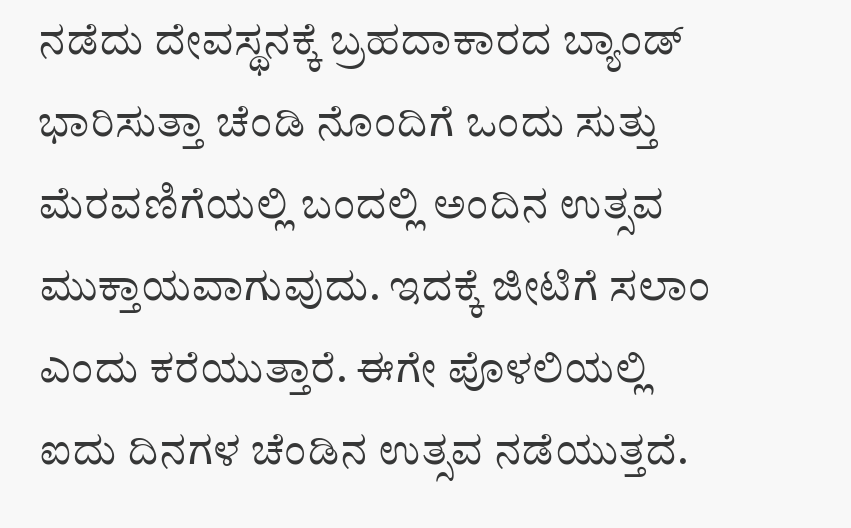ನಡೆದು ದೇವಸ್ಥನಕ್ಕೆ ಬ್ರಹದಾಕಾರದ ಬ್ಯಾಂಡ್ ಭಾರಿಸುತ್ತಾ ಚೆಂಡಿ ನೊಂದಿಗೆ ಒಂದು ಸುತ್ತು ಮೆರವಣಿಗೆಯಲ್ಲಿ ಬಂದಲ್ಲಿ ಅಂದಿನ ಉತ್ಸವ ಮುಕ್ತಾಯವಾಗುವುದು. ಇದಕ್ಕೆ ಜೀಟಿಗೆ ಸಲಾಂ ಎಂದು ಕರೆಯುತ್ತಾರೆ. ಈಗೇ ಪೊಳಲಿಯಲ್ಲಿ ಐದು ದಿನಗಳ ಚೆಂಡಿನ ಉತ್ಸವ ನಡೆಯುತ್ತದೆ.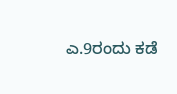ಎ.9ರಂದು ಕಡೆ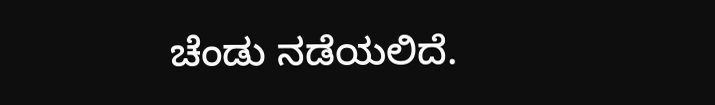ಚೆಂಡು ನಡೆಯಲಿದೆ.